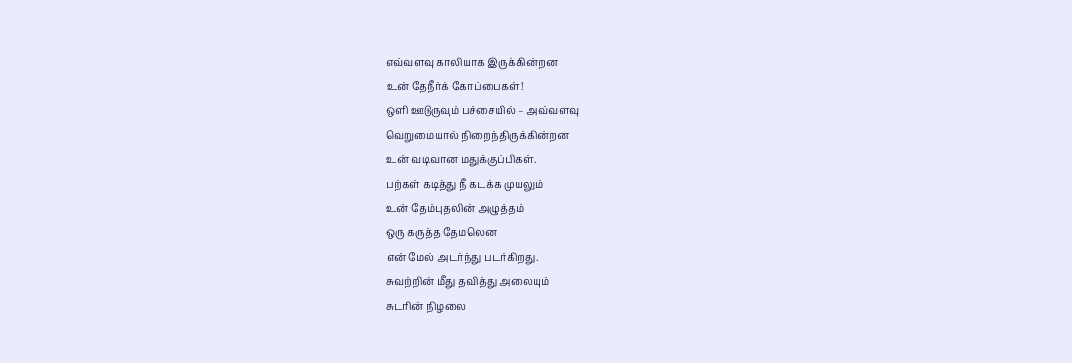எவ்வளவு காலியாக இருக்கின்றன
உன் தேநீர்க் கோப்பைகள்!
ஒளி ஊடுருவும் பச்சையில் – அவ்வளவு
வெறுமையால் நிறைந்திருக்கின்றன
உன் வடிவான மதுக்குப்பிகள்.
பற்கள் கடித்து நீ கடக்க முயலும்
உன் தேம்புதலின் அழுத்தம்
ஒரு கருத்த தேமலென
என் மேல் அடர்ந்து படர்கிறது.
சுவற்றின் மீது தவித்து அலையும்
சுடரின் நிழலை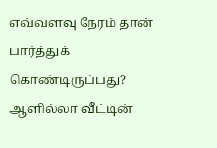எவ்வளவு நேரம் தான் பார்த்துக் கொண்டிருப்பது?
ஆளில்லா வீட்டின்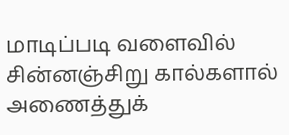மாடிப்படி வளைவில்
சின்னஞ்சிறு கால்களால்
அணைத்துக்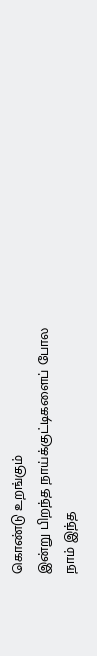கொண்டு உறங்கும்
இன்று பிறந்த நாய்க்குட்டிகளைப் போல
நாம் இந்த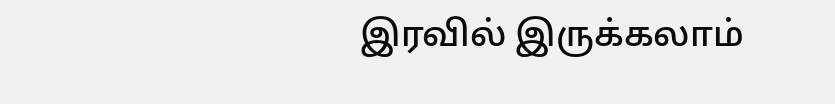இரவில் இருக்கலாம்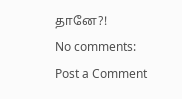தானே?!
No comments:
Post a Comment